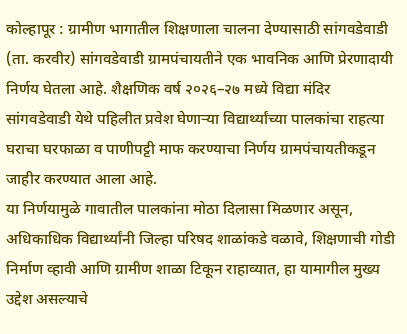कोल्हापूर : ग्रामीण भागातील शिक्षणाला चालना देण्यासाठी सांगवडेवाडी (ता. करवीर) सांगवडेवाडी ग्रामपंचायतीने एक भावनिक आणि प्रेरणादायी निर्णय घेतला आहे. शैक्षणिक वर्ष २०२६–२७ मध्ये विद्या मंदिर सांगवडेवाडी येथे पहिलीत प्रवेश घेणाऱ्या विद्यार्थ्यांच्या पालकांचा राहत्या घराचा घरफाळा व पाणीपट्टी माफ करण्याचा निर्णय ग्रामपंचायतीकडून जाहीर करण्यात आला आहे.
या निर्णयामुळे गावातील पालकांना मोठा दिलासा मिळणार असून, अधिकाधिक विद्यार्थ्यांनी जिल्हा परिषद शाळांकडे वळावे, शिक्षणाची गोडी निर्माण व्हावी आणि ग्रामीण शाळा टिकून राहाव्यात, हा यामागील मुख्य उद्देश असल्याचे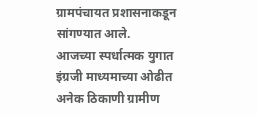ग्रामपंचायत प्रशासनाकडून सांगण्यात आले.
आजच्या स्पर्धात्मक युगात इंग्रजी माध्यमाच्या ओढीत अनेक ठिकाणी ग्रामीण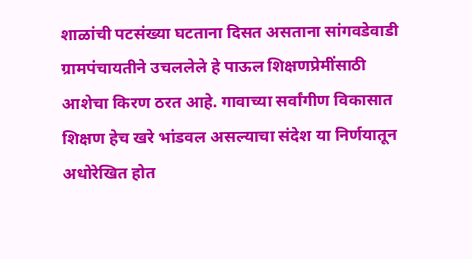शाळांची पटसंख्या घटताना दिसत असताना सांगवडेवाडी ग्रामपंचायतीने उचललेले हे पाऊल शिक्षणप्रेमींसाठी आशेचा किरण ठरत आहे. गावाच्या सर्वांगीण विकासात शिक्षण हेच खरे भांडवल असल्याचा संदेश या निर्णयातून अधोरेखित होत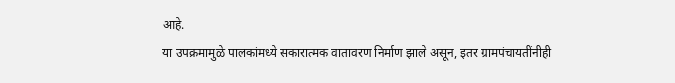आहे.
या उपक्रमामुळे पालकांमध्ये सकारात्मक वातावरण निर्माण झाले असून, इतर ग्रामपंचायतींनीही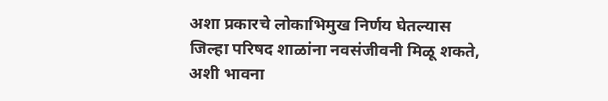अशा प्रकारचे लोकाभिमुख निर्णय घेतल्यास जिल्हा परिषद शाळांना नवसंजीवनी मिळू शकते, अशी भावना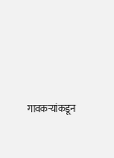गावकऱ्यांकडून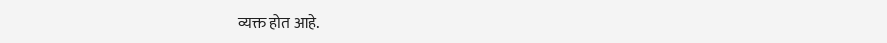व्यक्त होत आहे.